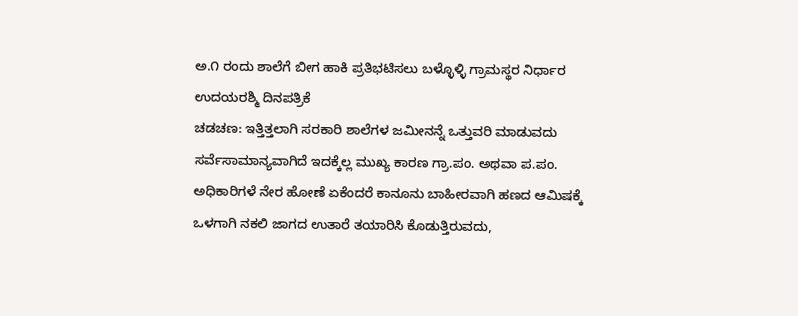ಅ.೧ ರಂದು ಶಾಲೆಗೆ ಬೀಗ ಹಾಕಿ ಪ್ರತಿಭಟಿಸಲು ಬಳ್ಳೊಳ್ಳಿ ಗ್ರಾಮಸ್ಥರ ನಿರ್ಧಾರ
ಉದಯರಶ್ಮಿ ದಿನಪತ್ರಿಕೆ
ಚಡಚಣ: ಇತ್ತಿತ್ತಲಾಗಿ ಸರಕಾರಿ ಶಾಲೆಗಳ ಜಮೀನನ್ನೆ ಒತ್ತುವರಿ ಮಾಡುವದು ಸರ್ವೆಸಾಮಾನ್ಯವಾಗಿದೆ ಇದಕ್ಕೆಲ್ಲ ಮುಖ್ಯ ಕಾರಣ ಗ್ರಾ.ಪಂ. ಅಥವಾ ಪ.ಪಂ. ಅಧಿಕಾರಿಗಳೆ ನೇರ ಹೋಣೆ ಏಕೆಂದರೆ ಕಾನೂನು ಬಾಹೀರವಾಗಿ ಹಣದ ಆಮಿಷಕ್ಕೆ ಒಳಗಾಗಿ ನಕಲಿ ಜಾಗದ ಉತಾರೆ ತಯಾರಿಸಿ ಕೊಡುತ್ತಿರುವದು,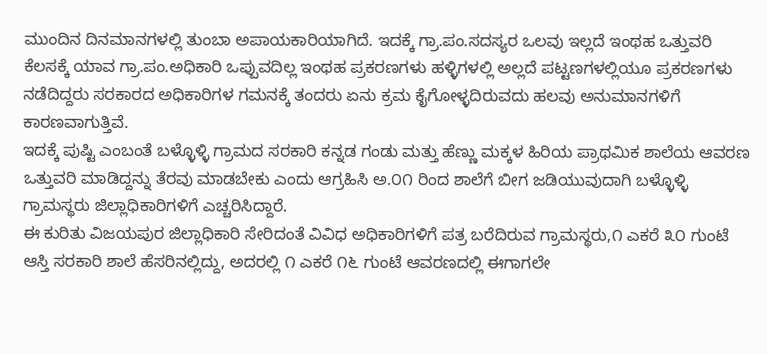ಮುಂದಿನ ದಿನಮಾನಗಳಲ್ಲಿ ತುಂಬಾ ಅಪಾಯಕಾರಿಯಾಗಿದೆ. ಇದಕ್ಕೆ ಗ್ರಾ.ಪಂ.ಸದಸ್ಯರ ಒಲವು ಇಲ್ಲದೆ ಇಂಥಹ ಒತ್ತುವರಿ ಕೆಲಸಕ್ಕೆ ಯಾವ ಗ್ರಾ.ಪಂ.ಅಧಿಕಾರಿ ಒಪ್ಪುವದಿಲ್ಲ ಇಂಥಹ ಪ್ರಕರಣಗಳು ಹಳ್ಳಿಗಳಲ್ಲಿ ಅಲ್ಲದೆ ಪಟ್ಟಣಗಳಲ್ಲಿಯೂ ಪ್ರಕರಣಗಳು ನಡೆದಿದ್ದರು ಸರಕಾರದ ಅಧಿಕಾರಿಗಳ ಗಮನಕ್ಕೆ ತಂದರು ಏನು ಕ್ರಮ ಕೈಗೋಳ್ಳದಿರುವದು ಹಲವು ಅನುಮಾನಗಳಿಗೆ ಕಾರಣವಾಗುತ್ತಿವೆ.
ಇದಕ್ಕೆ ಪುಷ್ಟಿ ಎಂಬಂತೆ ಬಳ್ಳೊಳ್ಳಿ ಗ್ರಾಮದ ಸರಕಾರಿ ಕನ್ನಡ ಗಂಡು ಮತ್ತು ಹೆಣ್ಣು ಮಕ್ಕಳ ಹಿರಿಯ ಪ್ರಾಥಮಿಕ ಶಾಲೆಯ ಆವರಣ ಒತ್ತುವರಿ ಮಾಡಿದ್ದನ್ನು ತೆರವು ಮಾಡಬೇಕು ಎಂದು ಆಗ್ರಹಿಸಿ ಅ.೦೧ ರಿಂದ ಶಾಲೆಗೆ ಬೀಗ ಜಡಿಯುವುದಾಗಿ ಬಳ್ಳೊಳ್ಳಿ ಗ್ರಾಮಸ್ಥರು ಜಿಲ್ಲಾಧಿಕಾರಿಗಳಿಗೆ ಎಚ್ಚರಿಸಿದ್ದಾರೆ.
ಈ ಕುರಿತು ವಿಜಯಪುರ ಜಿಲ್ಲಾಧಿಕಾರಿ ಸೇರಿದಂತೆ ವಿವಿಧ ಅಧಿಕಾರಿಗಳಿಗೆ ಪತ್ರ ಬರೆದಿರುವ ಗ್ರಾಮಸ್ಥರು,೧ ಎಕರೆ ೩೦ ಗುಂಟೆ ಆಸ್ತಿ ಸರಕಾರಿ ಶಾಲೆ ಹೆಸರಿನಲ್ಲಿದ್ದು, ಅದರಲ್ಲಿ ೧ ಎಕರೆ ೧೬ ಗುಂಟೆ ಆವರಣದಲ್ಲಿ ಈಗಾಗಲೇ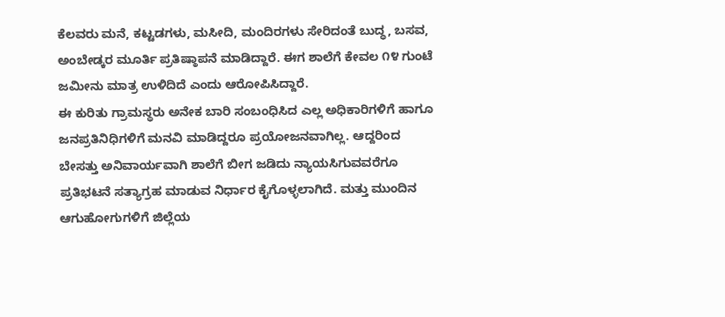ಕೆಲವರು ಮನೆ, ಕಟ್ಟಡಗಳು, ಮಸೀದಿ, ಮಂದಿರಗಳು ಸೇರಿದಂತೆ ಬುದ್ಧ, ಬಸವ, ಅಂಬೇಡ್ಕರ ಮೂರ್ತಿ ಪ್ರತಿಷ್ಠಾಪನೆ ಮಾಡಿದ್ದಾರೆ. ಈಗ ಶಾಲೆಗೆ ಕೇವಲ ೧೪ ಗುಂಟೆ ಜಮೀನು ಮಾತ್ರ ಉಳಿದಿದೆ ಎಂದು ಆರೋಪಿಸಿದ್ದಾರೆ.
ಈ ಕುರಿತು ಗ್ರಾಮಸ್ಥರು ಅನೇಕ ಬಾರಿ ಸಂಬಂಧಿಸಿದ ಎಲ್ಲ ಅಧಿಕಾರಿಗಳಿಗೆ ಹಾಗೂ ಜನಪ್ರತಿನಿಧಿಗಳಿಗೆ ಮನವಿ ಮಾಡಿದ್ದರೂ ಪ್ರಯೋಜನವಾಗಿಲ್ಲ. ಆದ್ದರಿಂದ ಬೇಸತ್ತು ಅನಿವಾರ್ಯವಾಗಿ ಶಾಲೆಗೆ ಬೀಗ ಜಡಿದು ನ್ಯಾಯಸಿಗುವವರೆಗೂ ಪ್ರತಿಭಟನೆ ಸತ್ಯಾಗ್ರಹ ಮಾಡುವ ನಿರ್ಧಾರ ಕೈಗೊಳ್ಳಲಾಗಿದೆ. ಮತ್ತು ಮುಂದಿನ ಆಗುಹೋಗುಗಳಿಗೆ ಜಿಲ್ಲೆಯ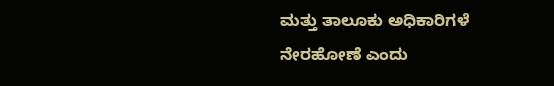ಮತ್ತು ತಾಲೂಕು ಅಧಿಕಾರಿಗಳೆ ನೇರಹೋಣೆ ಎಂದು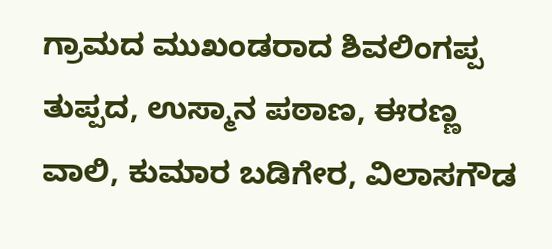ಗ್ರಾಮದ ಮುಖಂಡರಾದ ಶಿವಲಿಂಗಪ್ಪ ತುಪ್ಪದ, ಉಸ್ಮಾನ ಪಠಾಣ, ಈರಣ್ಣ ವಾಲಿ, ಕುಮಾರ ಬಡಿಗೇರ, ವಿಲಾಸಗೌಡ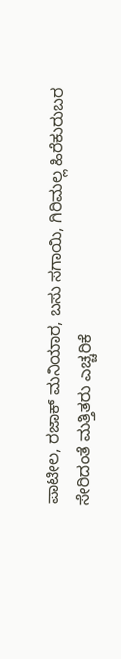ಪಾಟೀಲ, ರಜಾಕ್ ಮನಿಯಾರ, ಬಸು ಸಗಾಯಿ, ಗಿರಿಮಲ್ಲ ಹಿರೆಕುರುಬರ ಸೇರಿದಂತೆ ಮತ್ತಿತರು ಎಚ್ಚರಿಕೆ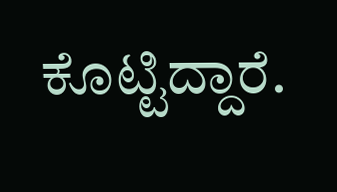ಕೊಟ್ಟಿದ್ದಾರೆ.